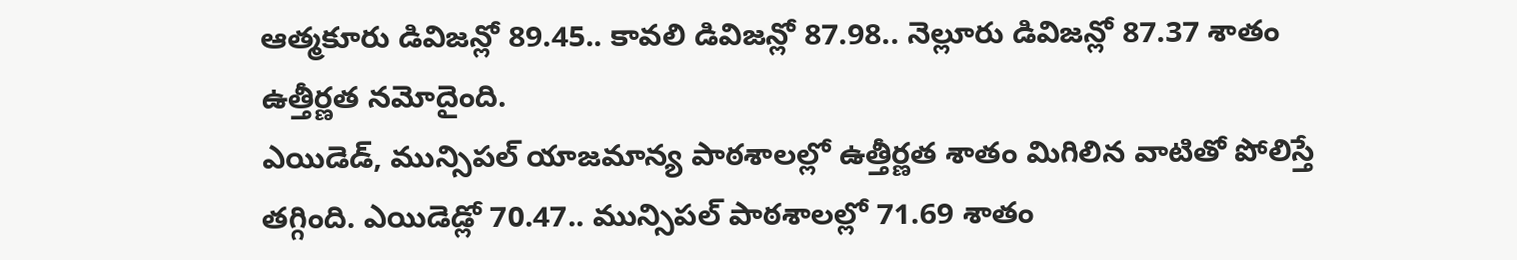ఆత్మకూరు డివిజన్లో 89.45.. కావలి డివిజన్లో 87.98.. నెల్లూరు డివిజన్లో 87.37 శాతం ఉత్తీర్ణత నమోదైంది.
ఎయిడెడ్, మున్సిపల్ యాజమాన్య పాఠశాలల్లో ఉత్తీర్ణత శాతం మిగిలిన వాటితో పోలిస్తే తగ్గింది. ఎయిడెడ్లో 70.47.. మున్సిపల్ పాఠశాలల్లో 71.69 శాతం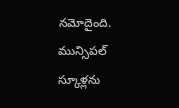నమోదైంది. మున్సిపల్ స్కూళ్లను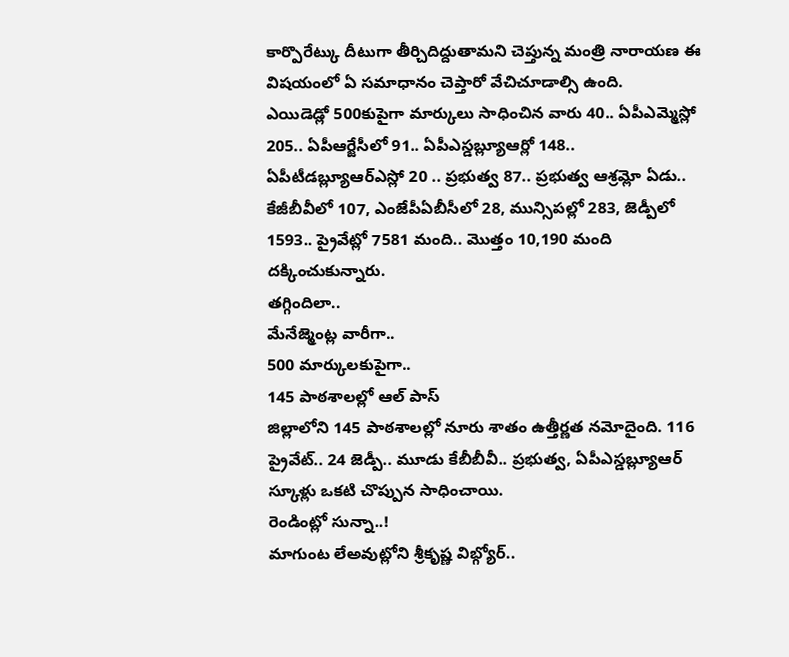కార్పొరేట్కు దీటుగా తీర్చిదిద్దుతామని చెప్తున్న మంత్రి నారాయణ ఈ విషయంలో ఏ సమాధానం చెప్తారో వేచిచూడాల్సి ఉంది.
ఎయిడెడ్లో 500కుపైగా మార్కులు సాధించిన వారు 40.. ఏపీఎమ్మెస్లో 205.. ఏపీఆర్జేసీలో 91.. ఏపీఎస్డబ్ల్యూఆర్లో 148.. ఏపీటీడబ్ల్యూఆర్ఎస్లో 20 .. ప్రభుత్వ 87.. ప్రభుత్వ ఆశ్రమ్లో ఏడు.. కేజీబీవీలో 107, ఎంజేపీఏబీసీలో 28, మున్సిపల్లో 283, జెడ్పీలో 1593.. ప్రైవేట్లో 7581 మంది.. మొత్తం 10,190 మంది దక్కించుకున్నారు.
తగ్గిందిలా..
మేనేజ్మెంట్ల వారీగా..
500 మార్కులకుపైగా..
145 పాఠశాలల్లో ఆల్ పాస్
జిల్లాలోని 145 పాఠశాలల్లో నూరు శాతం ఉత్తీర్ణత నమోదైంది. 116 ప్రైవేట్.. 24 జెడ్పీ.. మూడు కేబీబీవీ.. ప్రభుత్వ, ఏపీఎస్డబ్ల్యూఆర్ స్కూళ్లు ఒకటి చొప్పున సాధించాయి.
రెండింట్లో సున్నా..!
మాగుంట లేఅవుట్లోని శ్రీకృష్ణ విబ్గ్యోర్..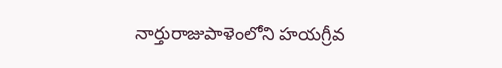నార్తురాజుపాళెంలోని హయగ్రీవ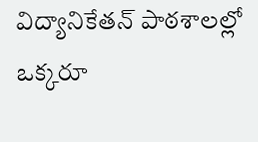విద్యానికేతన్ పాఠశాలల్లో ఒక్కరూ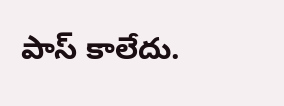పాస్ కాలేదు.